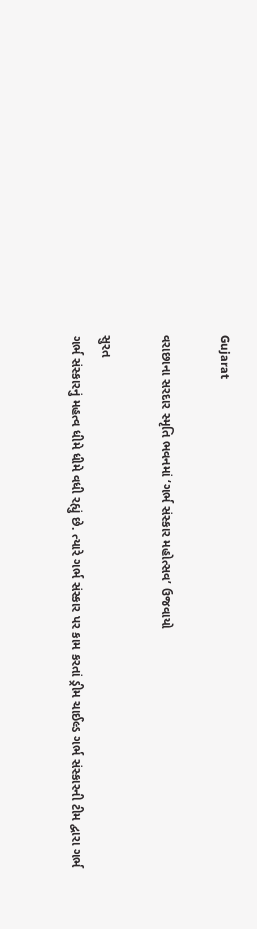Gujarat

વરાછાના સરદાર સ્મૃતિ ભવનમાં ‘ગર્ભ સંસ્કાર મહોત્સવ’ ઉજવાયો

સુરત
ગર્ભ સંસ્કારનું મહત્વ ધીમે ધીમે વધી રહ્યું છે. ત્યારે ગર્ભ સંસ્કાર પર કામ કરતાં ડ્રીમ ચાઈલ્ડ ગર્ભ સંસ્કારની ટીમ દ્વારા ગર્ભ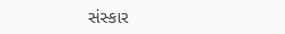સંસ્કાર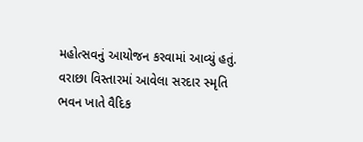મહોત્સવનું આયોજન કરવામાં આવ્યું હતું. વરાછા વિસ્તારમાં આવેલા સરદાર સ્મૃતિ ભવન ખાતે વૈદિક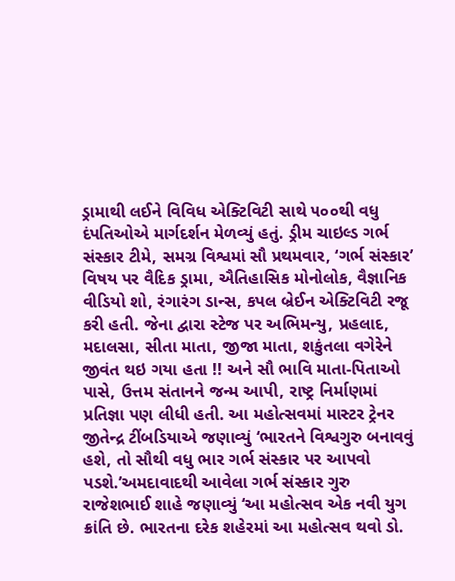ડ્રામાથી લઈને વિવિધ એક્ટિવિટી સાથે ૫૦૦થી વધુ દંપતિઓએ માર્ગદર્શન મેળવ્યું હતું. ડ્રીમ ચાઇલ્ડ ગર્ભ સંસ્કાર ટીમે, સમગ્ર વિશ્વમાં સૌ પ્રથમવાર, ‘ગર્ભ સંસ્કાર’ વિષય પર વૈદિક ડ્રામા, ઐતિહાસિક મોનોલોક, વૈજ્ઞાનિક વીડિયો શો, રંગારંગ ડાન્સ, કપલ બ્રેઈન એક્ટિવિટી રજૂ કરી હતી. જેના દ્વારા સ્ટેજ પર અભિમન્યુ, પ્રહલાદ, મદાલસા, સીતા માતા, જીજા માતા, શકુંતલા વગેરેને જીવંત થઇ ગયા હતા !! અને સૌ ભાવિ માતા-પિતાઓ પાસે, ઉત્તમ સંતાનને જન્મ આપી, રાષ્ટ્ર નિર્માણમાં પ્રતિજ્ઞા પણ લીધી હતી. આ મહોત્સવમાં માસ્ટર ટ્રેનર જીતેન્દ્ર ટીંબડિયાએ જણાવ્યું ‘ભારતને વિશ્વગુરુ બનાવવું હશે, તો સૌથી વધુ ભાર ગર્ભ સંસ્કાર પર આપવો પડશે.’અમદાવાદથી આવેલા ગર્ભ સંસ્કાર ગુરુ રાજેશભાઈ શાહે જણાવ્યું ‘આ મહોત્સવ એક નવી યુગ ક્રાંતિ છે. ભારતના દરેક શહેરમાં આ મહોત્સવ થવો ડો.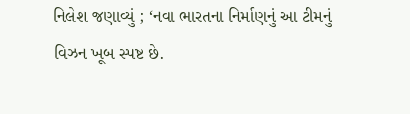નિલેશ જણાવ્યું ; ‘નવા ભારતના નિર્માણનું આ ટીમનું વિઝન ખૂબ સ્પષ્ટ છે.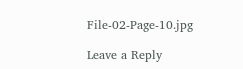File-02-Page-10.jpg

Leave a Reply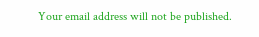Your email address will not be published.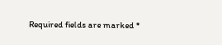Required fields are marked *